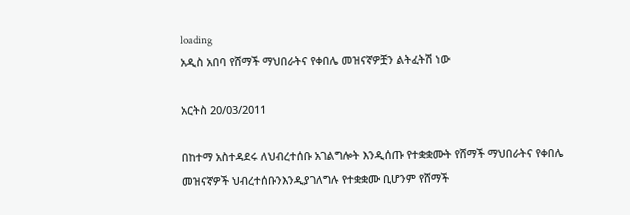loading
አዲስ አበባ የሸማች ማህበራትና የቀበሌ መዝናኛዎቿን ልትፈትሽ ነው

አርትስ 20/03/2011

በከተማ አስተዳደሩ ለህብረተሰቡ አገልግሎት እንዲሰጡ የተቋቋሙት የሸማች ማህበራትና የቀበሌ መዝናኛዎች ህብረተሰቡንእንዲያገለግሉ የተቋቋሙ ቢሆንም የሸማች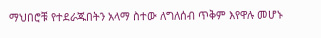ማህበሮቹ የተደራጁበትን አላማ ስተው ለግለሰብ ጥቅም እየዋሉ መሆኑ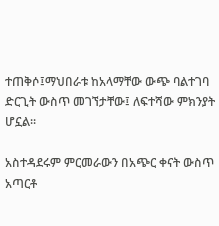ተጠቅሶ፤ማህበራቱ ከአላማቸው ውጭ ባልተገባ ድርጊት ውስጥ መገኘታቸው፤ ለፍተሻው ምክንያት ሆኗል፡፡

አስተዳደሩም ምርመራውን በአጭር ቀናት ውስጥ አጣርቶ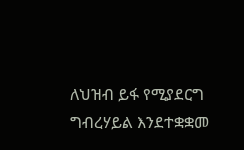ለህዝብ ይፋ የሚያደርግ ግብረሃይል እንደተቋቋመ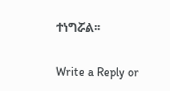ተነግሯል፡፡

Write a Reply or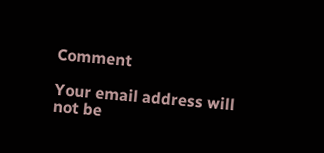Comment

Your email address will not be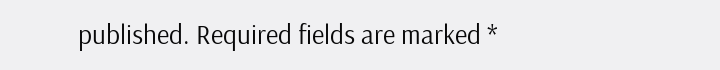published. Required fields are marked *